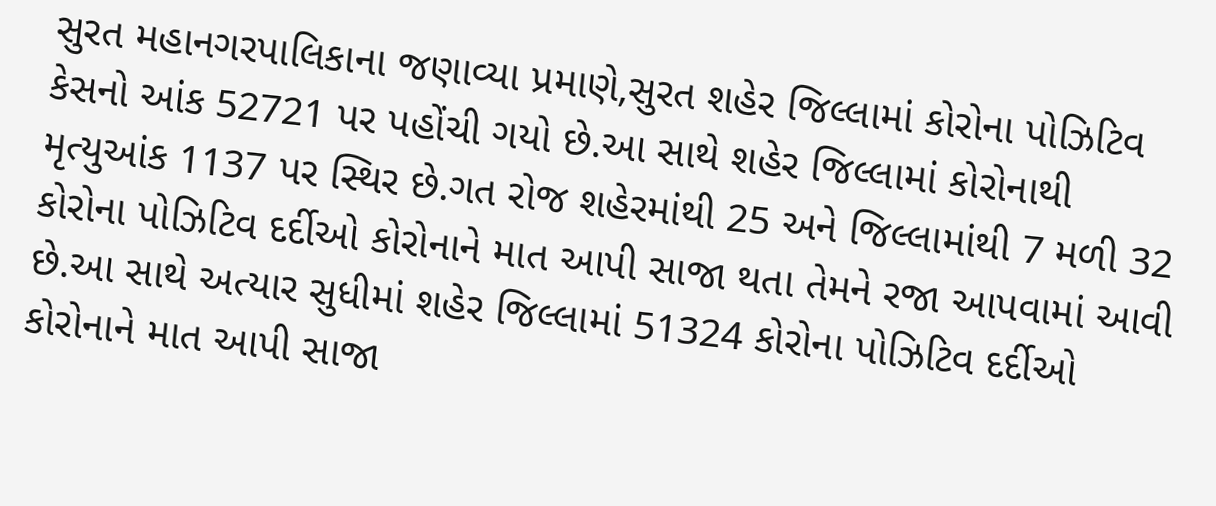સુરત મહાનગરપાલિકાના જણાવ્યા પ્રમાણે,સુરત શહેર જિલ્લામાં કોરોના પોઝિટિવ કેસનો આંક 52721 પર પહોંચી ગયો છે.આ સાથે શહેર જિલ્લામાં કોરોનાથી મૃત્યુઆંક 1137 પર સ્થિર છે.ગત રોજ શહેરમાંથી 25 અને જિલ્લામાંથી 7 મળી 32 કોરોના પોઝિટિવ દર્દીઓ કોરોનાને માત આપી સાજા થતા તેમને રજા આપવામાં આવી છે.આ સાથે અત્યાર સુધીમાં શહેર જિલ્લામાં 51324 કોરોના પોઝિટિવ દર્દીઓ કોરોનાને માત આપી સાજા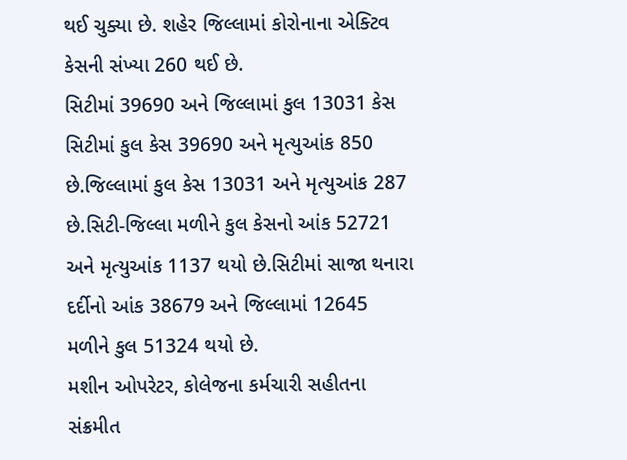થઈ ચુક્યા છે. શહેર જિલ્લામાં કોરોનાના એક્ટિવ કેસની સંખ્યા 260 થઈ છે.
સિટીમાં 39690 અને જિલ્લામાં કુલ 13031 કેસ
સિટીમાં કુલ કેસ 39690 અને મૃત્યુઆંક 850 છે.જિલ્લામાં કુલ કેસ 13031 અને મૃત્યુઆંક 287 છે.સિટી-જિલ્લા મળીને કુલ કેસનો આંક 52721 અને મૃત્યુઆંક 1137 થયો છે.સિટીમાં સાજા થનારા દર્દીનો આંક 38679 અને જિલ્લામાં 12645 મળીને કુલ 51324 થયો છે.
મશીન ઓપરેટર, કોલેજના કર્મચારી સહીતના સંક્રમીત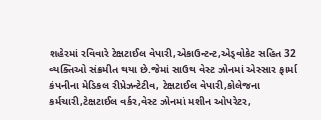શહેરમાં રવિવારે ટેક્ષટાઈલ વેપારી,એકાઉન્ટન્ટ,એડ્વોકેટ સહિત 32 વ્યક્તિઓ સંક્રમીત થયા છે.જેમાં સાઉથ વેસ્ટ ઝોનમાં એસ્સાર ફાર્મા કંપનીના મેડિકલ રીપ્રેઝન્ટેટીવ, ટેક્ષટાઈલ વેપારી,કોલેજના કર્મચારી,ટેક્ષટાઈલ વર્કર,વેસ્ટ ઝોનમાં મશીન ઓપરેટર,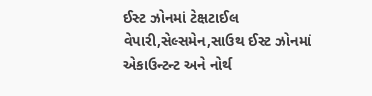ઈસ્ટ ઝોનમાં ટેક્ષટાઈલ વેપારી,સેલ્સમેન,સાઉથ ઈસ્ટ ઝોનમાં એકાઉન્ટન્ટ અને નોર્થ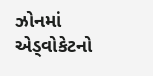ઝોનમાં એડ્વોકેટનો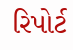રિપોર્ટ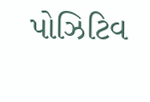પોઝિટિવ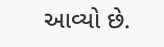આવ્યો છે.